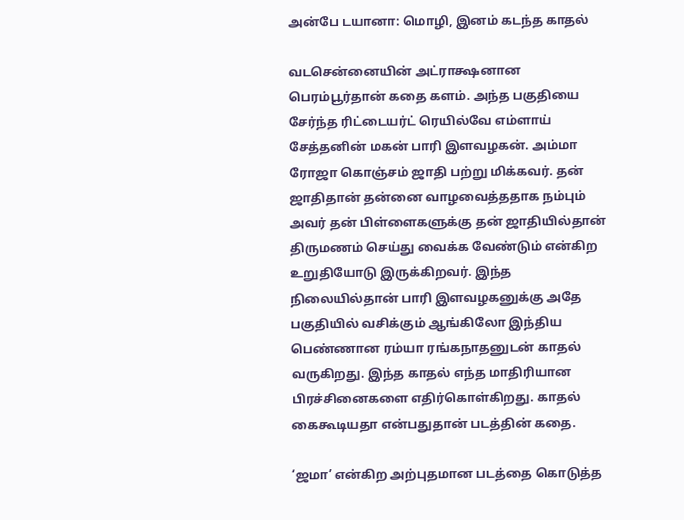அன்பே டயானா: மொழி, இனம் கடந்த காதல்

வடசென்னையின் அட்ராக்ஷனான பெரம்பூர்தான் கதை களம். அந்த பகுதியை சேர்ந்த ரிட்டையர்ட் ரெயில்வே எம்ளாய் சேத்தனின் மகன் பாரி இளவழகன். அம்மா ரோஜா கொஞ்சம் ஜாதி பற்று மிக்கவர். தன் ஜாதிதான் தன்னை வாழவைத்ததாக நம்பும் அவர் தன் பிள்ளைகளுக்கு தன் ஜாதியில்தான் திருமணம் செய்து வைக்க வேண்டும் என்கிற உறுதியோடு இருக்கிறவர். இந்த நிலையில்தான் பாரி இளவழகனுக்கு அதே பகுதியில் வசிக்கும் ஆங்கிலோ இந்திய பெண்ணான ரம்யா ரங்கநாதனுடன் காதல் வருகிறது. இந்த காதல் எந்த மாதிரியான பிரச்சினைகளை எதிர்கொள்கிறது. காதல் கைகூடியதா என்பதுதான் படத்தின் கதை.

‘ஜமா’ என்கிற அற்புதமான படத்தை கொடுத்த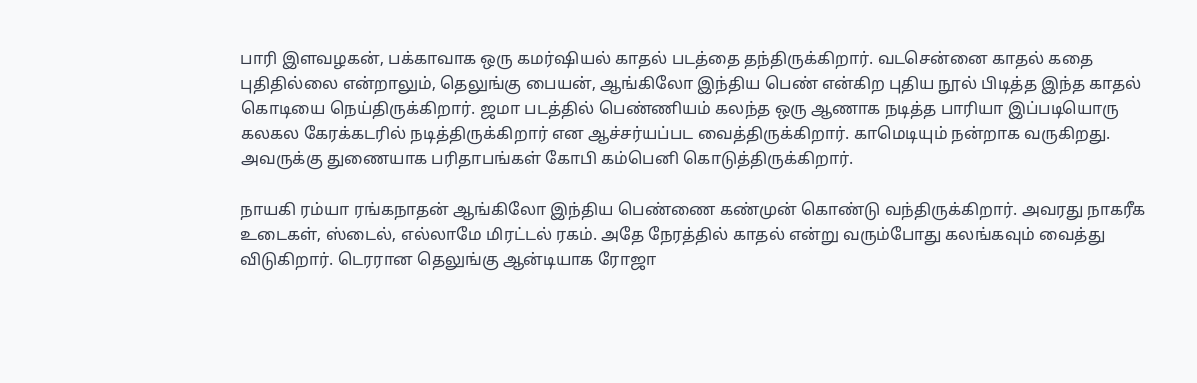பாரி இளவழகன், பக்காவாக ஒரு கமர்ஷியல் காதல் படத்தை தந்திருக்கிறார். வடசென்னை காதல் கதை புதிதில்லை என்றாலும், தெலுங்கு பையன், ஆங்கிலோ இந்திய பெண் என்கிற புதிய நூல் பிடித்த இந்த காதல் கொடியை நெய்திருக்கிறார். ஜமா படத்தில் பெண்ணியம் கலந்த ஒரு ஆணாக நடித்த பாரியா இப்படியொரு கலகல கேரக்கடரில் நடித்திருக்கிறார் என ஆச்சர்யப்பட வைத்திருக்கிறார். காமெடியும் நன்றாக வருகிறது. அவருக்கு துணையாக பரிதாபங்கள் கோபி கம்பெனி கொடுத்திருக்கிறார்.

நாயகி ரம்யா ரங்கநாதன் ஆங்கிலோ இந்திய பெண்ணை கண்முன் கொண்டு வந்திருக்கிறார். அவரது நாகரீக உடைகள், ஸ்டைல், எல்லாமே மிரட்டல் ரகம். அதே நேரத்தில் காதல் என்று வரும்போது கலங்கவும் வைத்து விடுகிறார். டெரரான தெலுங்கு ஆன்டியாக ரோஜா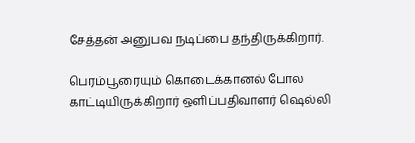சேத்தன் அனுபவ நடிப்பை தந்திருக்கிறார்.

பெரம்பூரையும் கொடைக்கானல் போல காட்டியிருக்கிறார் ஒளிப்பதிவாளர் ஷெல்லி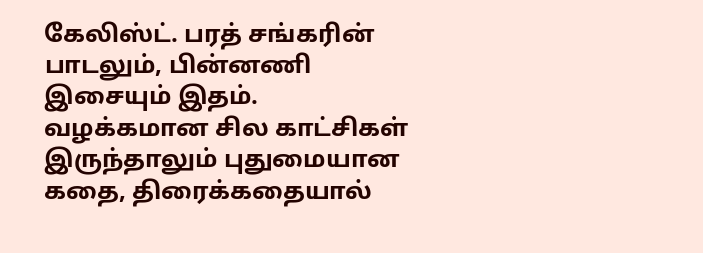கேலிஸ்ட். பரத் சங்கரின் பாடலும், பின்னணி இசையும் இதம்.
வழக்கமான சில காட்சிகள் இருந்தாலும் புதுமையான கதை, திரைக்கதையால்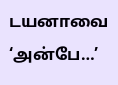டயனாவை ‘அன்பே…’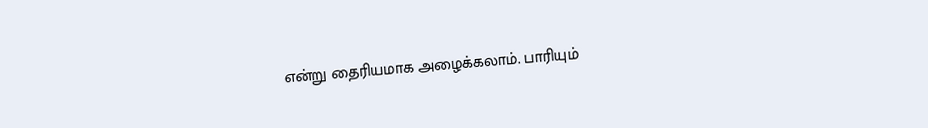என்று தைரியமாக அழைக்கலாம். பாரியும்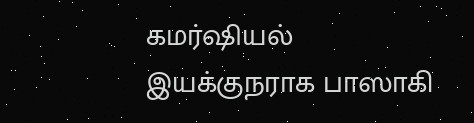கமர்ஷியல் இயக்குநராக பாஸாகி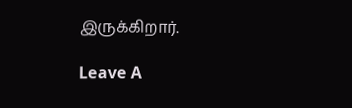இருக்கிறார்.

Leave A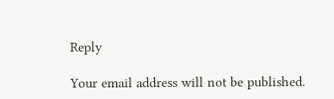Reply

Your email address will not be published.